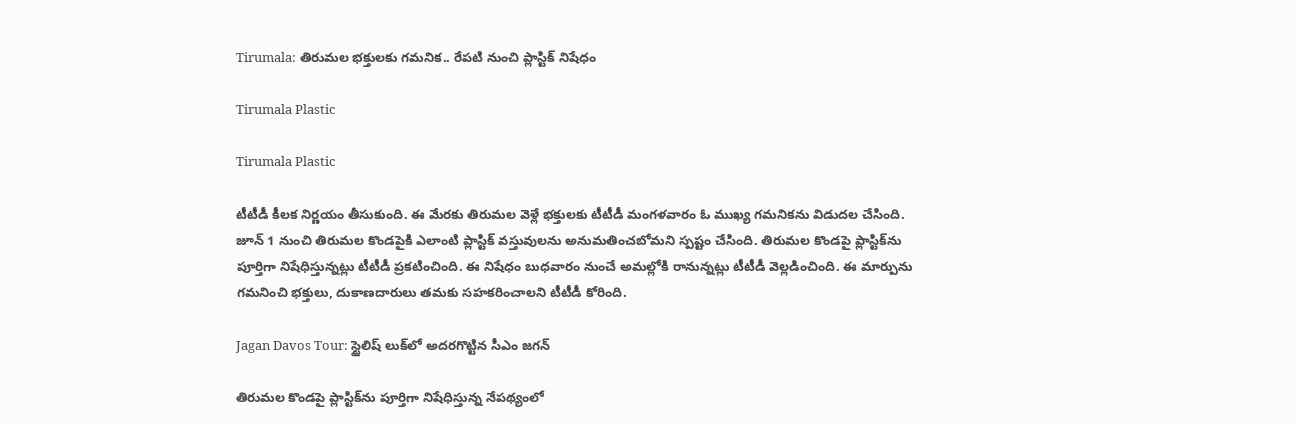Tirumala: తిరుమల భక్తులకు గమనిక.. రేపటి నుంచి ప్లాస్టిక్ నిషేధం

Tirumala Plastic

Tirumala Plastic

టీటీడీ కీలక నిర్ణయం తీసుకుంది. ఈ మేరకు తిరుమల వెళ్లే భక్తుల‌కు టీటీడీ మంగ‌ళ‌వారం ఓ ముఖ్య గ‌మ‌నిక‌ను విడుద‌ల చేసింది. జూన్ 1 నుంచి తిరుమ‌ల‌ కొండపైకి ఎలాంటి ప్లాస్టిక్ వ‌స్తువుల‌ను అనుమ‌తించ‌బోమ‌ని స్పష్టం చేసింది. తిరుమ‌ల కొండ‌పై ప్లాస్టిక్‌ను పూర్తిగా నిషేధిస్తున్నట్లు టీటీడీ ప్రకటించింది. ఈ నిషేధం బుధ‌వారం నుంచే అమ‌ల్లోకి రానున్నట్లు టీటీడీ వెల్లడించింది. ఈ మార్పును గమనించి భక్తులు, దుకాణదారులు తమకు సహకరించాలని టీటీడీ కోరింది.

Jagan Davos Tour: స్టైలిష్ లుక్‌లో అదరగొట్టిన సీఎం జగన్

తిరుమ‌ల కొండ‌పై ప్లాస్టిక్‌ను పూర్తిగా నిషేధిస్తున్న నేపథ్యంలో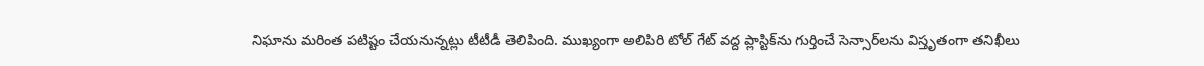నిఘాను మరింత పటిష్టం చేయనున్నట్లు టీటీడీ తెలిపింది. ముఖ్యంగా అలిపిరి టోల్ గేట్ వ‌ద్ద ప్లాస్టిక్‌ను గుర్తించే సెన్సార్‌లను విస్తృతంగా తనిఖీలు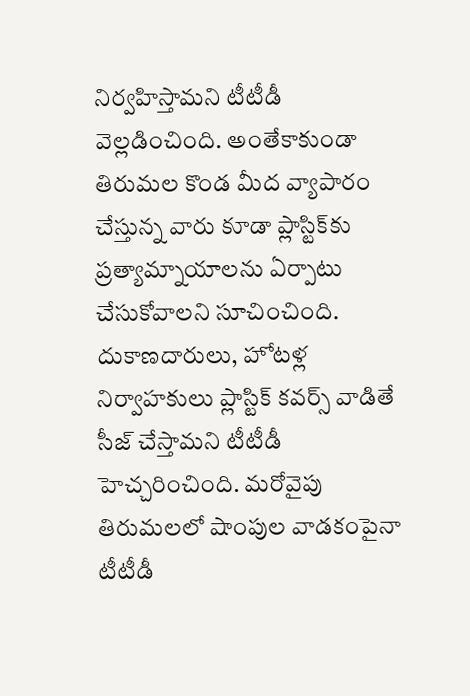నిర్వహిస్తామని టీటీడీ వెల్లడించింది. అంతేకాకుండా తిరుమల కొండ మీద వ్యాపారం చేస్తున్న వారు కూడా ప్లాస్టిక్‌కు ప్రత్యామ్నాయాల‌ను ఏర్పాటు చేసుకోవాల‌ని సూచించింది. దుకాణదారులు, హోటళ్ల నిర్వాహకులు ప్లాస్టిక్ కవర్స్ వాడితే సీజ్ చేస్తామని టీటీడీ హెచ్చరించింది. మరోవైపు తిరుమలలో షాంపుల వాడకంపైనా టీటీడీ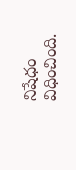నిషేధం విధించింది.